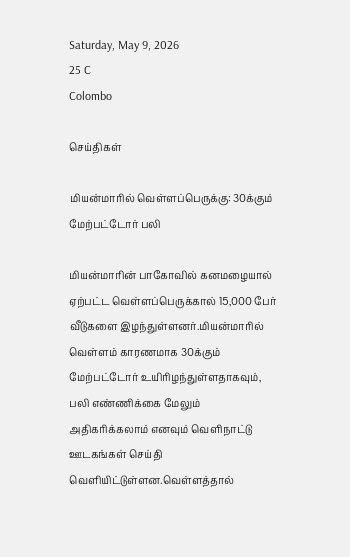Saturday, May 9, 2026
25 C
Colombo

செய்திகள்

மியன்மாரில் வெள்ளப்பெருக்கு: 30க்கும் மேற்பட்டோர் பலி

மியன்மாரின் பாகோவில் கனமழையால் ஏற்பட்ட வெள்ளப்பெருக்கால் 15,000 பேர் வீடுகளை இழந்துள்ளனர்.மியன்மாரில் வெள்ளம் காரணமாக 30க்கும் மேற்பட்டோர் உயிரிழந்துள்ளதாகவும், பலி எண்ணிக்கை மேலும் அதிகரிக்கலாம் எனவும் வெளிநாட்டு ஊடகங்கள் செய்தி வெளியிட்டுள்ளன.வெள்ளத்தால்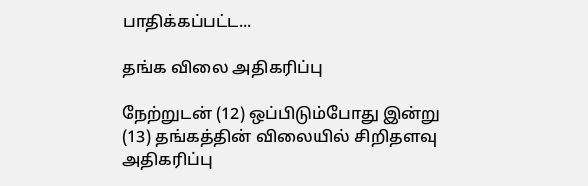பாதிக்கப்பட்ட...

தங்க விலை அதிகரிப்பு

நேற்றுடன் (12) ஒப்பிடும்போது இன்று (13) தங்கத்தின் விலையில் சிறிதளவு அதிகரிப்பு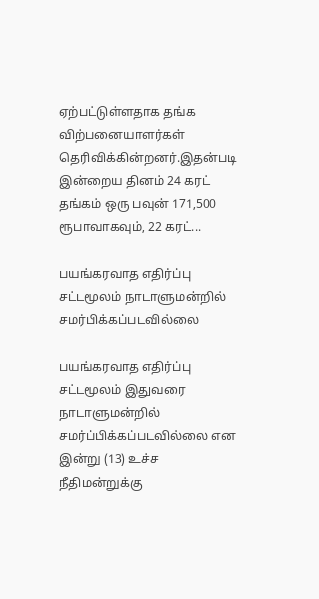ஏற்பட்டுள்ளதாக தங்க விற்பனையாளர்கள் தெரிவிக்கின்றனர்.இதன்படி இன்றைய தினம் 24 கரட் தங்கம் ஒரு பவுன் 171,500 ரூபாவாகவும், 22 கரட்...

பயங்கரவாத எதிர்ப்பு சட்டமூலம் நாடாளுமன்றில் சமர்பிக்கப்படவில்லை

பயங்கரவாத எதிர்ப்பு சட்டமூலம் இதுவரை நாடாளுமன்றில் சமர்ப்பிக்கப்படவில்லை என இன்று (13) உச்ச நீதிமன்றுக்கு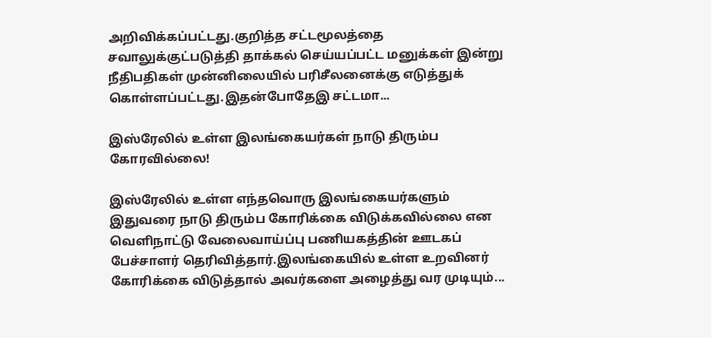அறிவிக்கப்பட்டது.குறித்த சட்டமூலத்தை சவாலுக்குட்படுத்தி தாக்கல் செய்யப்பட்ட மனுக்கள் இன்று நீதிபதிகள் முன்னிலையில் பரிசீலனைக்கு எடுத்துக் கொள்ளப்பட்டது.இதன்போதேஇ சட்டமா...

இஸ்ரேலில் உள்ள இலங்கையர்கள் நாடு திரும்ப கோரவில்லை!

இஸ்ரேலில் உள்ள எந்தவொரு இலங்கையர்களும் இதுவரை நாடு திரும்ப கோரிக்கை விடுக்கவில்லை என வெளிநாட்டு வேலைவாய்ப்பு பணியகத்தின் ஊடகப் பேச்சாளர் தெரிவித்தார்.இலங்கையில் உள்ள உறவினர் கோரிக்கை விடுத்தால் அவர்களை அழைத்து வர முடியும்...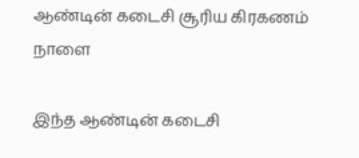ஆண்டின் கடைசி சூரிய கிரகணம் நாளை

இந்த ஆண்டின் கடைசி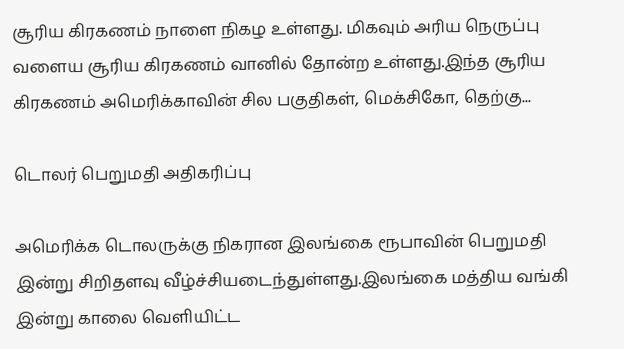சூரிய கிரகணம் நாளை நிகழ உள்ளது. மிகவும் அரிய நெருப்பு வளைய சூரிய கிரகணம் வானில் தோன்ற உள்ளது.இந்த சூரிய கிரகணம் அமெரிக்காவின் சில பகுதிகள், மெக்சிகோ, தெற்கு...

டொலர் பெறுமதி அதிகரிப்பு

அமெரிக்க டொலருக்கு நிகரான இலங்கை ரூபாவின் பெறுமதி இன்று சிறிதளவு வீழ்ச்சியடைந்துள்ளது.இலங்கை மத்திய வங்கி இன்று காலை வெளியிட்ட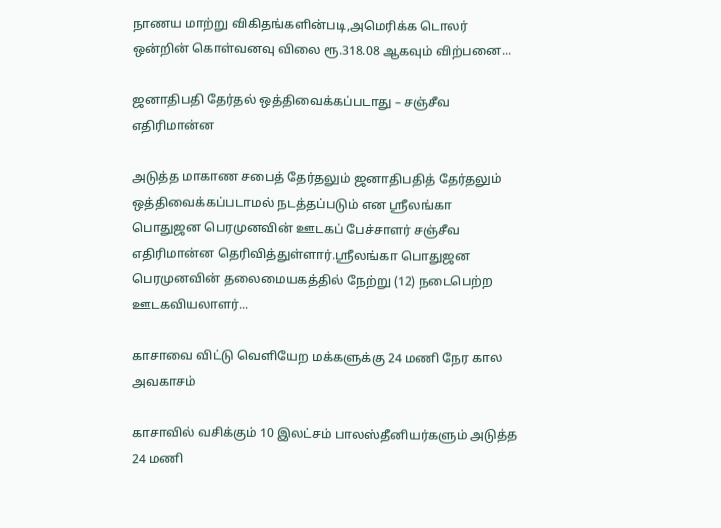நாணய மாற்று விகிதங்களின்படி,அமெரிக்க டொலர் ஒன்றின் கொள்வனவு விலை ரூ.318.08 ஆகவும் விற்பனை...

ஜனாதிபதி தேர்தல் ஒத்திவைக்கப்படாது – சஞ்சீவ எதிரிமான்ன

அடுத்த மாகாண சபைத் தேர்தலும் ஜனாதிபதித் தேர்தலும் ஒத்திவைக்கப்படாமல் நடத்தப்படும் என ஸ்ரீலங்கா பொதுஜன பெரமுனவின் ஊடகப் பேச்சாளர் சஞ்சீவ எதிரிமான்ன தெரிவித்துள்ளார்.ஸ்ரீலங்கா பொதுஜன பெரமுனவின் தலைமையகத்தில் நேற்று (12) நடைபெற்ற ஊடகவியலாளர்...

காசாவை விட்டு வெளியேற மக்களுக்கு 24 மணி நேர கால அவகாசம்

காசாவில் வசிக்கும் 10 இலட்சம் பாலஸ்தீனியர்களும் அடுத்த 24 மணி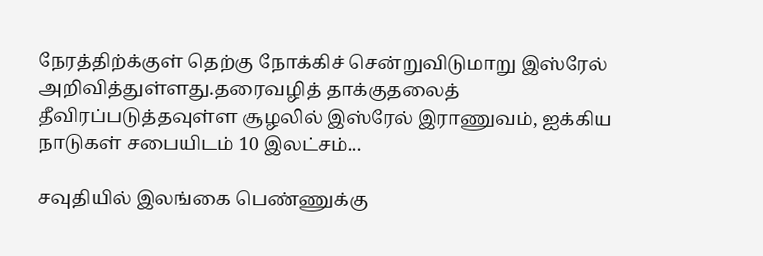நேரத்திற்க்குள் தெற்கு நோக்கிச் சென்றுவிடுமாறு இஸ்ரேல் அறிவித்துள்ளது.தரைவழித் தாக்குதலைத் தீவிரப்படுத்தவுள்ள சூழலில் இஸ்ரேல் இராணுவம், ஐக்கிய நாடுகள் சபையிடம் 10 இலட்சம்...

சவுதியில் இலங்கை பெண்ணுக்கு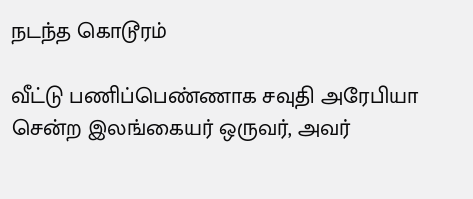நடந்த கொடூரம்

வீட்டு பணிப்பெண்ணாக சவுதி அரேபியா சென்ற இலங்கையர் ஒருவர், அவர்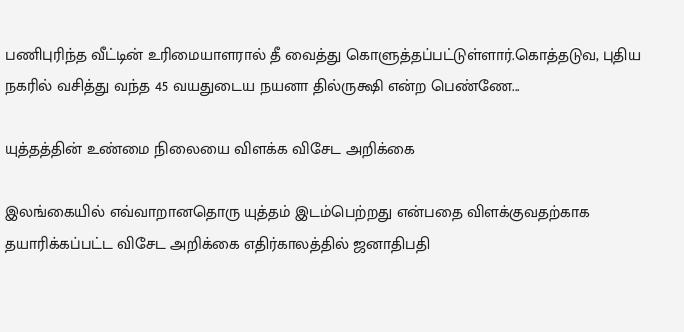பணிபுரிந்த வீட்டின் உரிமையாளரால் தீ வைத்து கொளுத்தப்பட்டுள்ளார்.கொத்தடுவ, புதிய நகரில் வசித்து வந்த 45 வயதுடைய நயனா தில்ருக்ஷி என்ற பெண்ணே...

யுத்தத்தின் உண்மை நிலையை விளக்க விசேட அறிக்கை

இலங்கையில் எவ்வாறானதொரு யுத்தம் இடம்பெற்றது என்பதை விளக்குவதற்காக தயாரிக்கப்பட்ட விசேட அறிக்கை எதிர்காலத்தில் ஜனாதிபதி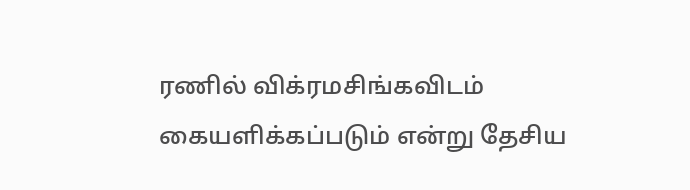ரணில் விக்ரமசிங்கவிடம் கையளிக்கப்படும் என்று தேசிய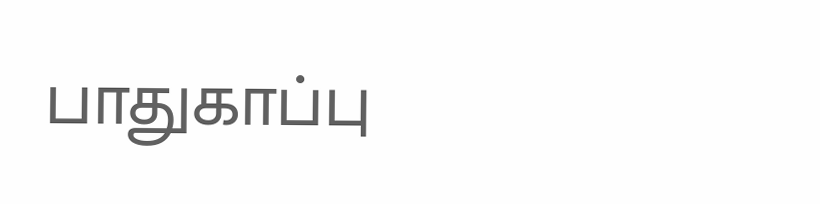பாதுகாப்பு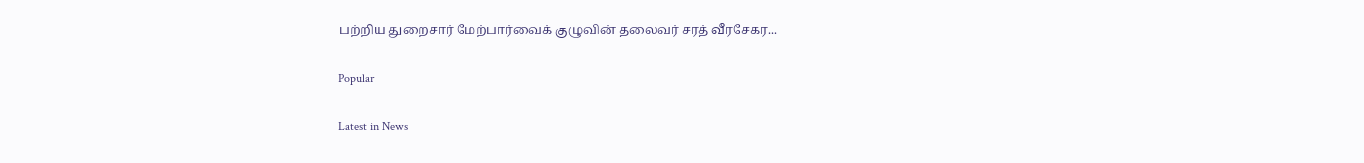பற்றிய துறைசார் மேற்பார்வைக் குழுவின் தலைவர் சரத் வீரசேகர...

Popular

Latest in News